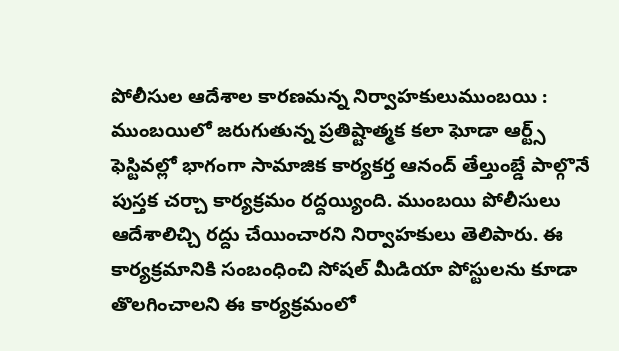పోలీసుల ఆదేశాల కారణమన్న నిర్వాహకులుముంబయి : ముంబయిలో జరుగుతున్న ప్రతిష్టాత్మక కలా ఘోడా ఆర్ట్స్ ఫెస్టివల్లో భాగంగా సామాజిక కార్యకర్త ఆనంద్ తేల్తుంబ్డే పాల్గొనే పుస్తక చర్చా కార్యక్రమం రద్దయ్యింది. ముంబయి పోలీసులు ఆదేశాలిచ్చి రద్దు చేయించారని నిర్వాహకులు తెలిపారు. ఈ కార్యక్రమానికి సంబంధించి సోషల్ మీడియా పోస్టులను కూడా తొలగించాలని ఈ కార్యక్రమంలో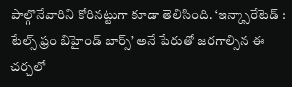పాల్గొనేవారిని కోరినట్టుగా కూడా తెలిసింది. ‘ఇన్క్సారేటెడ్ : టేల్స్ ఫ్రం బిహైండ్ బార్స్’ అనే పేరుతో జరగాల్సిన ఈ చర్చలో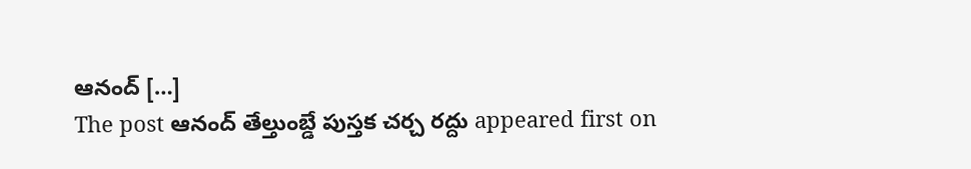ఆనంద్ […]
The post ఆనంద్ తేల్తుంబ్డే పుస్తక చర్చ రద్దు appeared first on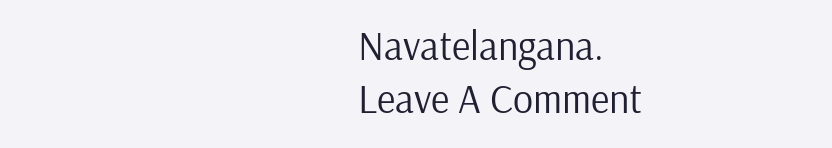Navatelangana.
Leave A Comment